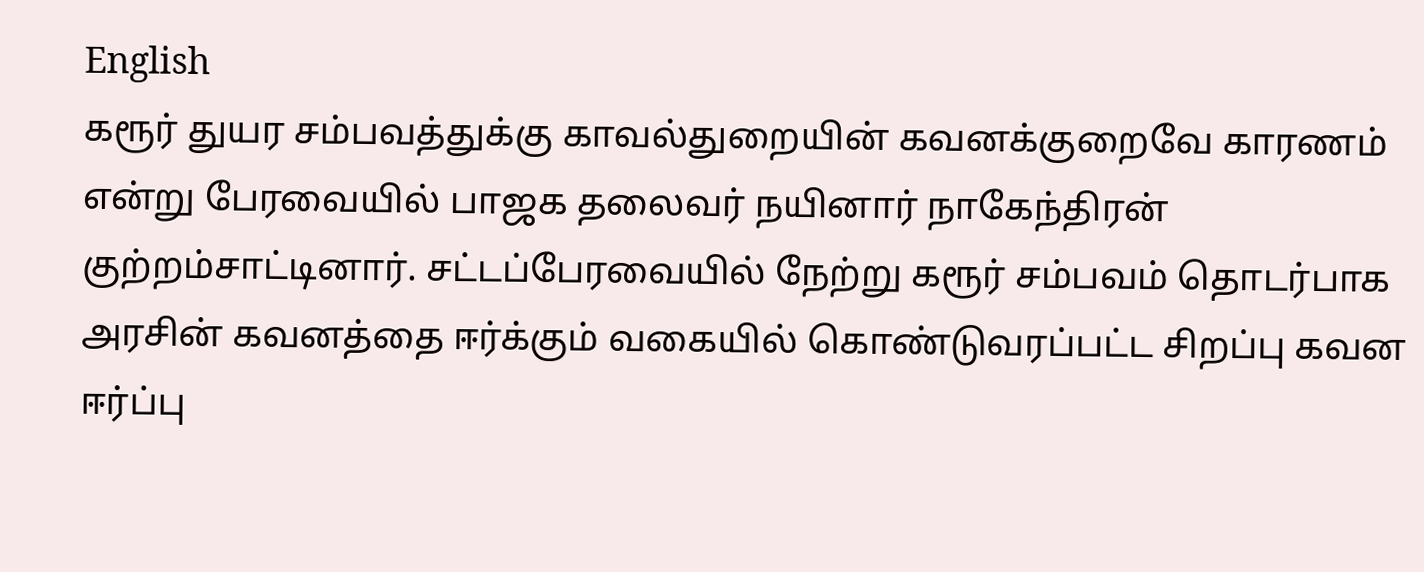English
கரூர் துயர சம்பவத்துக்கு காவல்துறையின் கவனக்குறைவே காரணம் என்று பேரவையில் பாஜக தலைவர் நயினார் நாகேந்திரன் குற்றம்சாட்டினார். சட்டப்பேரவையில் நேற்று கரூர் சம்பவம் தொடர்பாக அரசின் கவனத்தை ஈர்க்கும் வகையில் கொண்டுவரப்பட்ட சிறப்பு கவன ஈர்ப்பு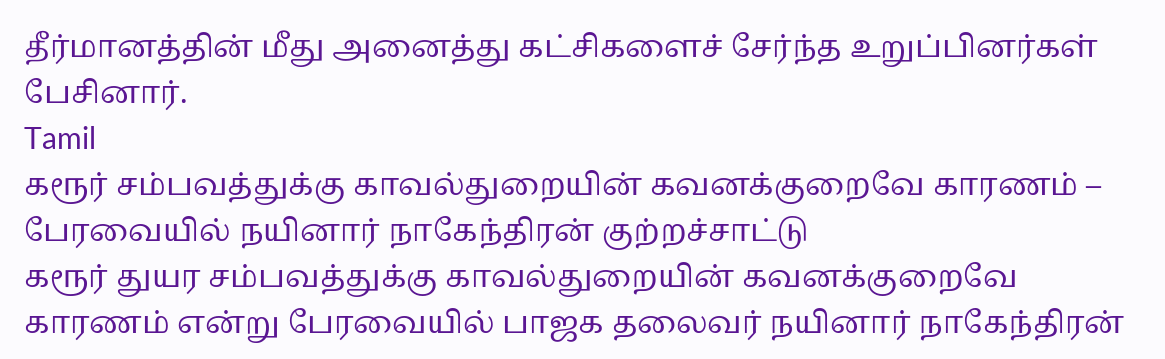தீர்மானத்தின் மீது அனைத்து கட்சிகளைச் சேர்ந்த உறுப்பினர்கள் பேசினார்.
Tamil
கரூர் சம்பவத்துக்கு காவல்துறையின் கவனக்குறைவே காரணம் – பேரவையில் நயினார் நாகேந்திரன் குற்றச்சாட்டு
கரூர் துயர சம்பவத்துக்கு காவல்துறையின் கவனக்குறைவே காரணம் என்று பேரவையில் பாஜக தலைவர் நயினார் நாகேந்திரன்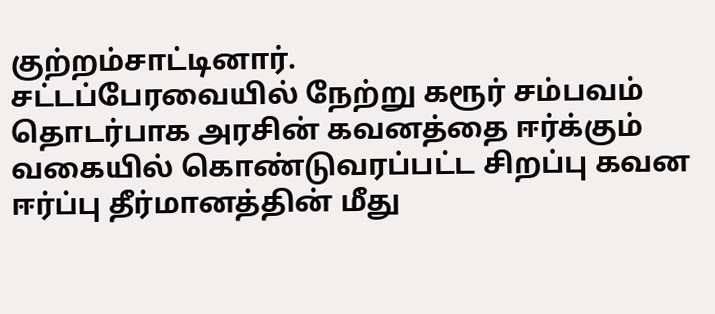குற்றம்சாட்டினார்.
சட்டப்பேரவையில் நேற்று கரூர் சம்பவம் தொடர்பாக அரசின் கவனத்தை ஈர்க்கும் வகையில் கொண்டுவரப்பட்ட சிறப்பு கவன ஈர்ப்பு தீர்மானத்தின் மீது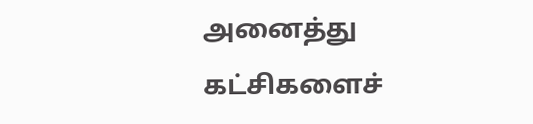அனைத்து கட்சிகளைச்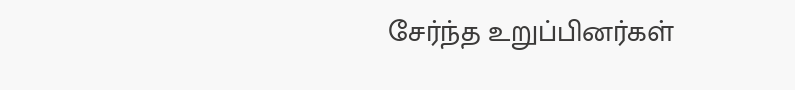சேர்ந்த உறுப்பினர்கள்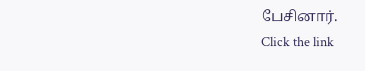பேசினார்.
Click the link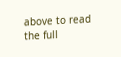above to read the full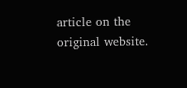article on the original website.